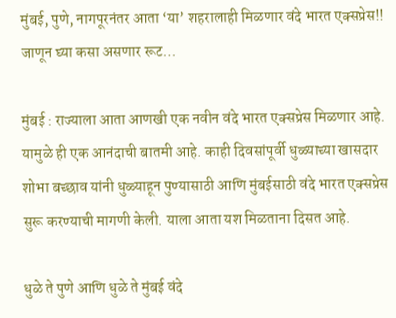मुंबई, पुणे, नागपूरनंतर आता ‘या’ शहरालाही मिळणार वंदे भारत एक्सप्रेस!! जाणून घ्या कसा असणार रूट…

मुंबई : राज्याला आता आणखी एक नवीन वंदे भारत एक्सप्रेस मिळणार आहे. यामुळे ही एक आनंदाची बातमी आहे. काही दिवसांपूर्वी धुळ्याच्या खासदार शोभा बच्छाव यांनी धुळ्याहून पुण्यासाठी आणि मुंबईसाठी वंदे भारत एक्सप्रेस सुरू करण्याची मागणी केली. याला आता यश मिळताना दिसत आहे.

धुळे ते पुणे आणि धुळे ते मुंबई वंदे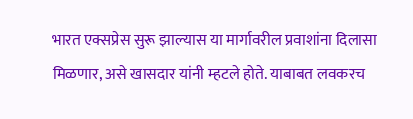भारत एक्सप्रेस सुरू झाल्यास या मार्गावरील प्रवाशांना दिलासा मिळणार, असे खासदार यांनी म्हटले होते. याबाबत लवकरच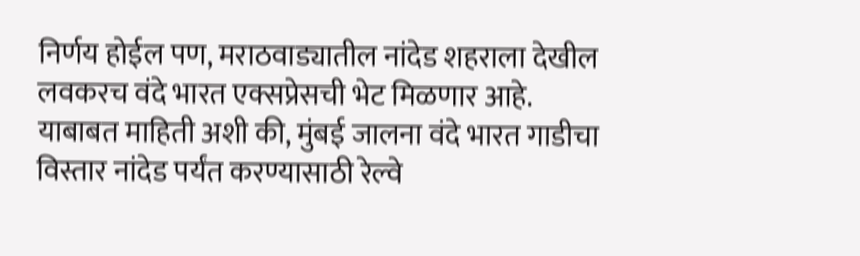निर्णय होईल पण, मराठवाड्यातील नांदेड शहराला देखील लवकरच वंदे भारत एक्सप्रेसची भेट मिळणार आहे.
याबाबत माहिती अशी की, मुंबई जालना वंदे भारत गाडीचा विस्तार नांदेड पर्यंत करण्यासाठी रेल्वे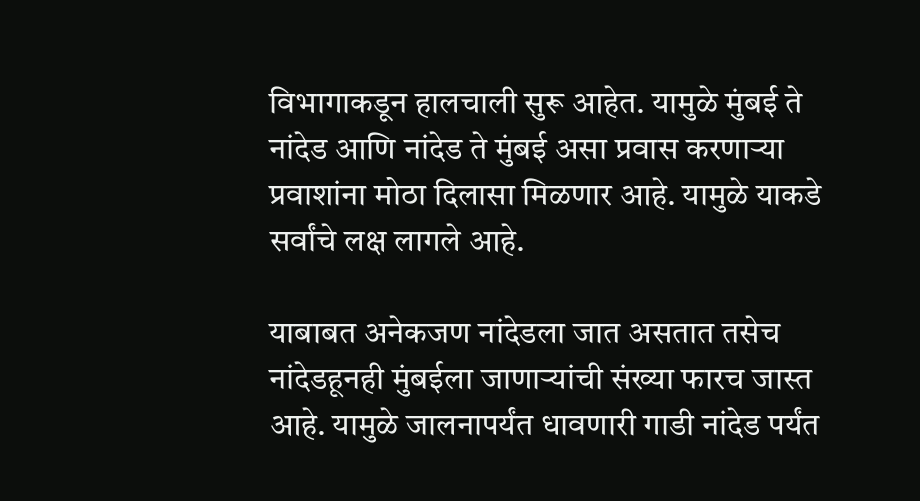विभागाकडून हालचाली सुरू आहेत. यामुळे मुंबई ते नांदेड आणि नांदेड ते मुंबई असा प्रवास करणाऱ्या प्रवाशांना मोठा दिलासा मिळणार आहे. यामुळे याकडे सर्वांचे लक्ष लागले आहे.

याबाबत अनेकजण नांदेडला जात असतात तसेच नांदेडहूनही मुंबईला जाणाऱ्यांची संख्या फारच जास्त आहे. यामुळे जालनापर्यंत धावणारी गाडी नांदेड पर्यंत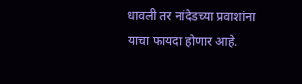धावली तर नांदेडच्या प्रवाशांना याचा फायदा होणार आहे.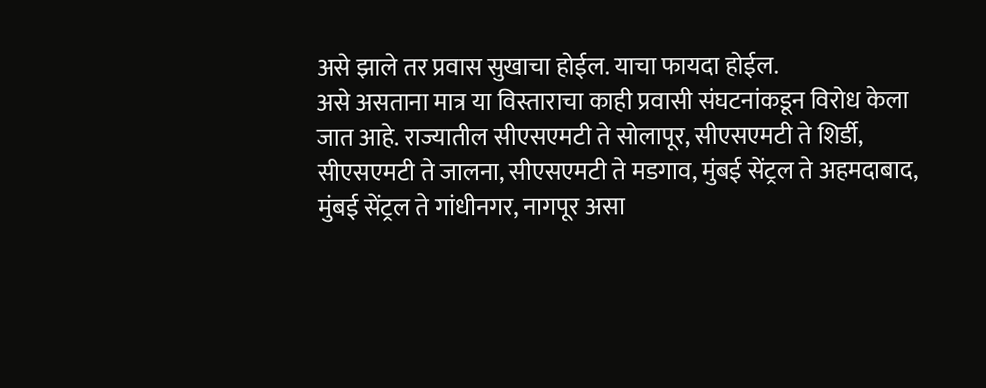असे झाले तर प्रवास सुखाचा होईल. याचा फायदा होईल.
असे असताना मात्र या विस्ताराचा काही प्रवासी संघटनांकडून विरोध केला जात आहे. राज्यातील सीएसएमटी ते सोलापूर, सीएसएमटी ते शिर्डी, सीएसएमटी ते जालना, सीएसएमटी ते मडगाव, मुंबई सेंट्रल ते अहमदाबाद, मुंबई सेंट्रल ते गांधीनगर, नागपूर असा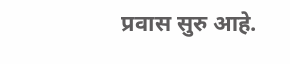प्रवास सुरु आहे.